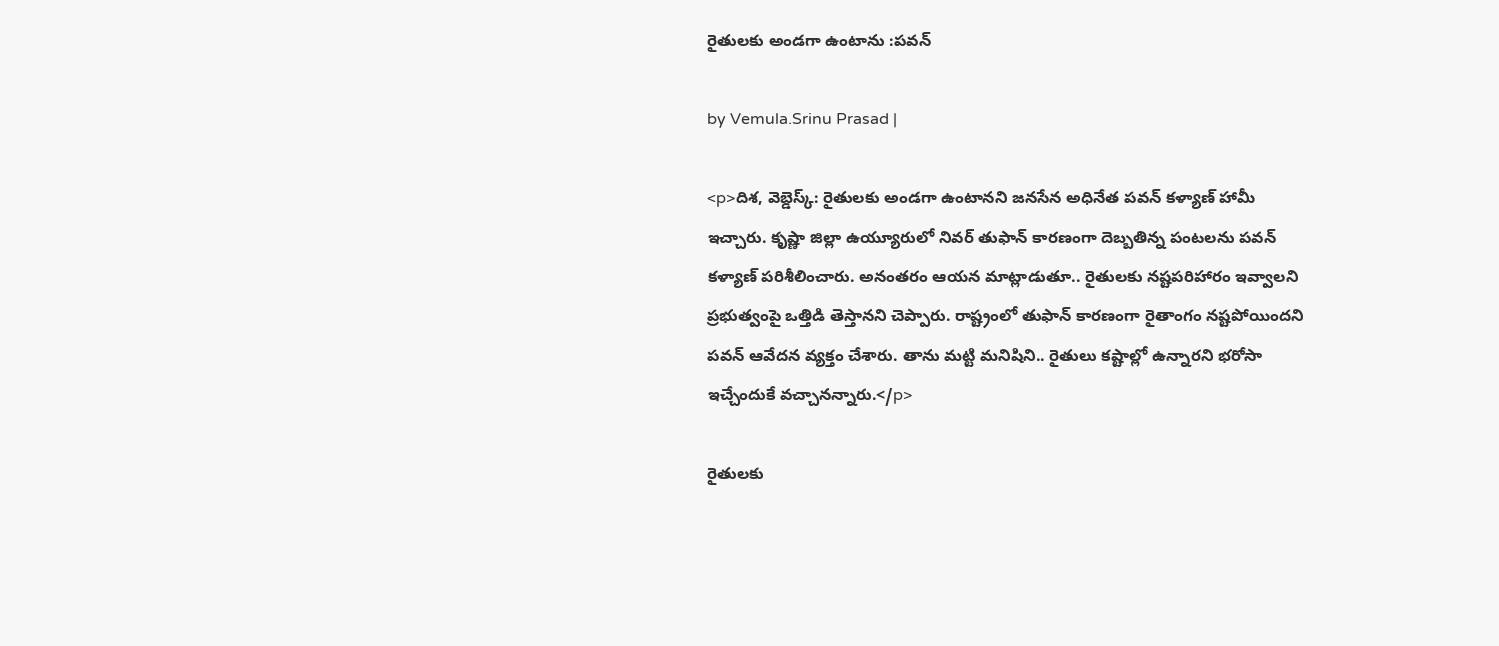రైతులకు అండగా ఉంటాను :పవన్

by Vemula.Srinu Prasad |

<p>దిశ, వెబ్డెస్క్: రైతులకు అండగా ఉంటానని జనసేన అధినేత పవన్ కళ్యాణ్ హామీ ఇచ్చారు. కృష్ణా జిల్లా ఉయ్యూరులో నివర్ తుఫాన్ కారణంగా దెబ్బతిన్న పంటలను పవన్ కళ్యాణ్ పరిశీలించారు. అనంతరం ఆయన మాట్లాడుతూ.. రైతులకు నష్టపరిహారం ఇవ్వాలని ప్రభుత్వంపై ఒత్తిడి తెస్తానని చెప్పారు. రాష్ట్రంలో తుఫాన్ కారణంగా రైతాంగం నష్టపోయిందని పవన్ ఆవేదన వ్యక్తం చేశారు. తాను మట్టి మనిషిని.. రైతులు కష్టాల్లో ఉన్నారని భరోసా ఇచ్చేందుకే వచ్చానన్నారు.</p>

రైతులకు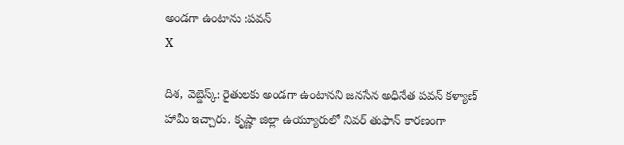అండగా ఉంటాను :పవన్
X

దిశ, వెబ్డెస్క్: రైతులకు అండగా ఉంటానని జనసేన అధినేత పవన్ కళ్యాణ్ హామీ ఇచ్చారు. కృష్ణా జిల్లా ఉయ్యూరులో నివర్ తుఫాన్ కారణంగా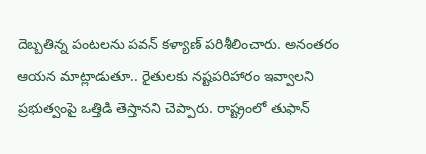దెబ్బతిన్న పంటలను పవన్ కళ్యాణ్ పరిశీలించారు. అనంతరం ఆయన మాట్లాడుతూ.. రైతులకు నష్టపరిహారం ఇవ్వాలని ప్రభుత్వంపై ఒత్తిడి తెస్తానని చెప్పారు. రాష్ట్రంలో తుఫాన్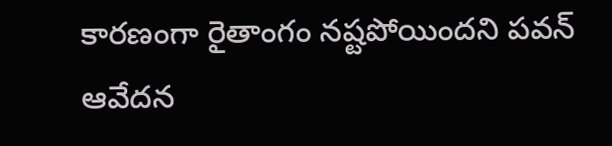కారణంగా రైతాంగం నష్టపోయిందని పవన్ ఆవేదన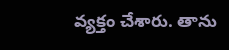వ్యక్తం చేశారు. తాను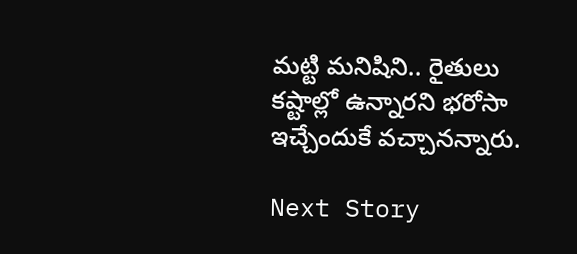మట్టి మనిషిని.. రైతులు కష్టాల్లో ఉన్నారని భరోసా ఇచ్చేందుకే వచ్చానన్నారు.

Next Story